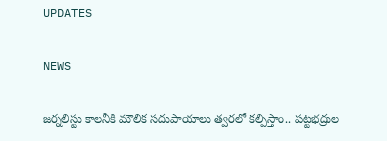UPDATES

NEWS

జర్నలిస్టు కాలనీకి మౌలిక సదుపాయాలు త్వరలో కల్పిస్తాం.. పట్టభద్రుల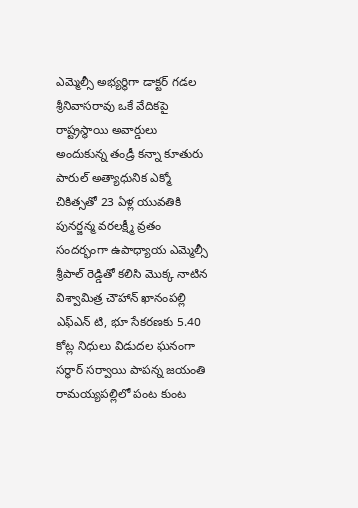ఎమ్మెల్సీ అభ్యర్థిగా డాక్టర్ గడల శ్రీనివాసరావు ఒకే వేదికపై రాష్ట్రస్థాయి అవార్డులు అందుకున్న తండ్రీ కన్నా కూతురు పారుల్ అత్యాధునిక ఎక్మో చికిత్సతో 23 ఏళ్ల యువతికి పునర్జన్మ వరలక్ష్మీ వ్రతం సందర్భంగా ఉపాధ్యాయ ఎమ్మెల్సీ శ్రీపాల్ రెడ్డితో కలిసి మొక్క నాటిన విశ్వామిత్ర చౌహాన్ ఖానంపల్లి ఎఫ్ఎన్ టి, భూ సేకరణకు 5.40 కోట్ల నిధులు విడుదల ఘనంగా సర్ధార్ సర్వాయి పాపన్న జయంతి రామయ్యపల్లిలో పంట కుంట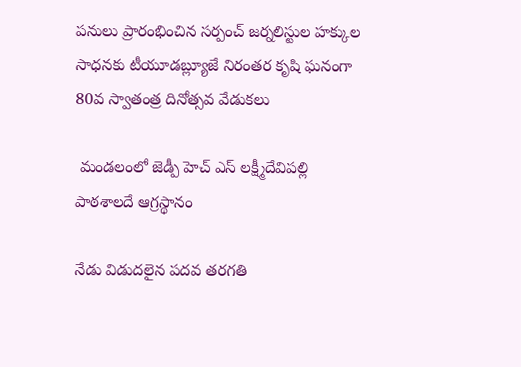పనులు ప్రారంభించిన సర్పంచ్ జర్నలిస్టుల హక్కుల సాధనకు టీయూడబ్ల్యూజే నిరంతర కృషి ఘనంగా 80వ స్వాతంత్ర దినోత్సవ వేడుకలు

 మండలంలో జెడ్పీ హెచ్ ఎస్ లక్ష్మీదేవిపల్లి పాఠశాలదే ఆగ్రస్థానం

నేడు విడుదలైన పదవ తరగతి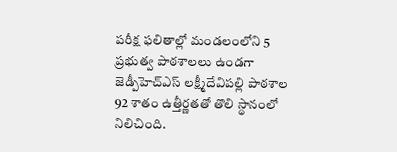పరీక్ష ఫలితాల్లో మండలంలోని 5 ప్రభుత్వ పాఠశాలలు ఉండగా జెడ్పీహెచ్‌ఎస్ లక్ష్మీదేవిపల్లి పాఠశాల 92 శాతం ఉత్తీర్ణతతో తొలి స్థానంలో నిలిచింది.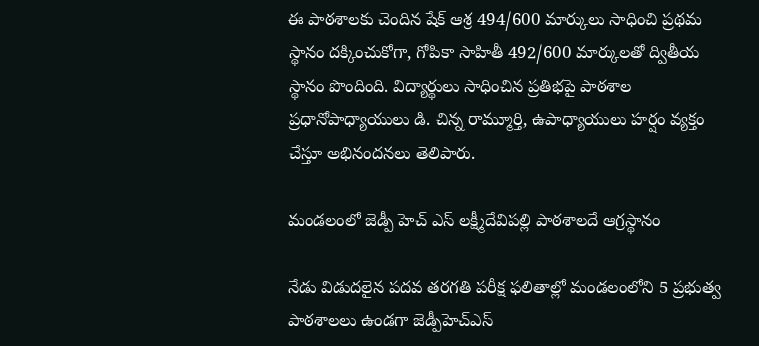ఈ పాఠశాలకు చెందిన షేక్ ఆశ్ర 494/600 మార్కులు సాధించి ప్రథమ స్థానం దక్కించుకోగా, గోపికా సాహితీ 492/600 మార్కులతో ద్వితీయ స్థానం పొందింది. విద్యార్థులు సాధించిన ప్రతిభపై పాఠశాల ప్రధానోపాధ్యాయులు డి. చిన్న రామ్మూర్తి, ఉపాధ్యాయులు హర్షం వ్యక్తం చేస్తూ అభినందనలు తెలిపారు.

మండలంలో జెడ్పీ హెచ్ ఎస్ లక్ష్మీదేవిపల్లి పాఠశాలదే ఆగ్రస్థానం

నేడు విడుదలైన పదవ తరగతి పరీక్ష ఫలితాల్లో మండలంలోని 5 ప్రభుత్వ పాఠశాలలు ఉండగా జెడ్పీహెచ్‌ఎస్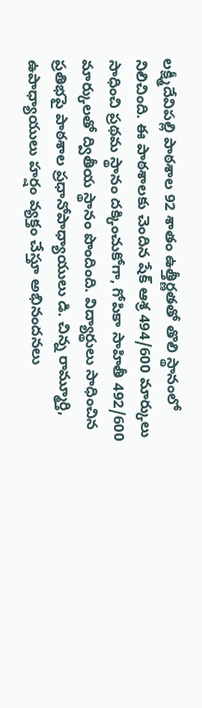లక్ష్మీదేవిపల్లి పాఠశాల 92 శాతం ఉత్తీర్ణతతో తొలి స్థానంలో నిలిచింది. ఈ పాఠశాలకు చెందిన షేక్ ఆశ్ర 494/600 మార్కులు సాధించి ప్రథమ స్థానం దక్కించుకోగా, గోపికా సాహితీ 492/600 మార్కులతో ద్వితీయ స్థానం పొందింది. విద్యార్థులు సాధించిన ప్రతిభపై పాఠశాల ప్రధానోపాధ్యాయులు డి. చిన్న రామ్మూర్తి, ఉపాధ్యాయులు హర్షం వ్యక్తం చేస్తూ అభినందనలు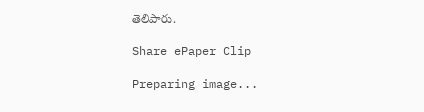తెలిపారు.

Share ePaper Clip

Preparing image...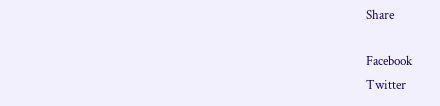Share

Facebook
Twitter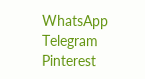WhatsApp
Telegram
Pinterest